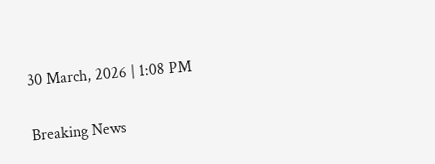30 March, 2026 | 1:08 PM

Breaking News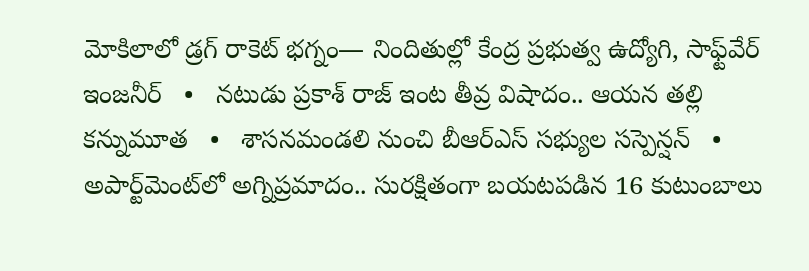మోకిలాలో డ్రగ్ రాకెట్ భగ్నం— నిందితుల్లో కేంద్ర ప్రభుత్వ ఉద్యోగి, సాఫ్ట్‌వేర్ ఇంజనీర్   •   నటుడు ప్రకాశ్ రాజ్ ఇంట తీవ్ర విషాదం.. ఆయన తల్లి కన్నుమూత   •   శాసనమండలి నుంచి బీఆర్‌ఎస్‌ సభ్యుల సస్పెన్షన్   •   అపార్ట్‌మెంట్‌లో అగ్నిప్రమాదం.. సురక్షితంగా బయటపడిన 16 కుటుంబాలు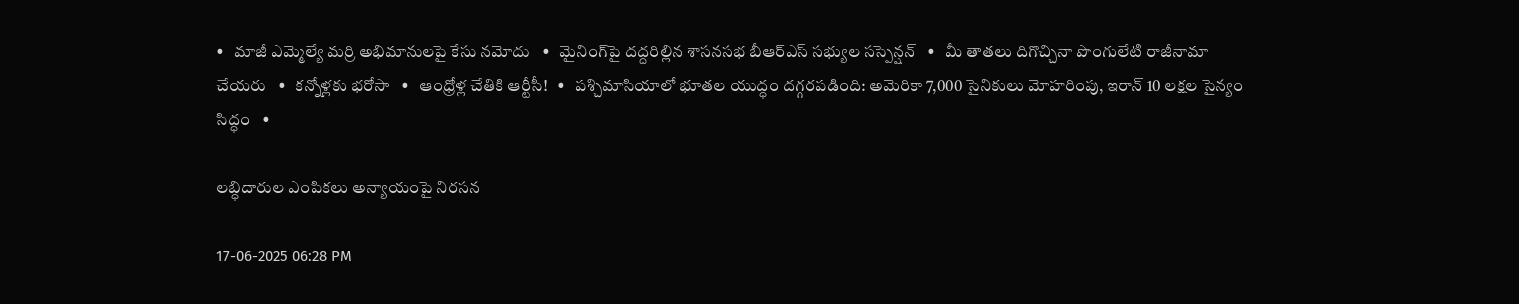•   మాజీ ఎమ్మెల్యే మర్రి అభిమానులపై కేసు నమోదు   •   మైనింగ్‌పై దద్దరిల్లిన శాసనసభ బీఆర్‌ఎస్ సభ్యుల సస్పెన్షన్   •   మీ తాతలు దిగొచ్చినా పొంగులేటి రాజీనామా చేయరు   •   కన్నోళ్లకు భరోసా   •   ఆంధ్రోళ్ల చేతికి ఆర్టీసీ!   •   పశ్చిమాసియాలో భూతల యుద్ధం దగ్గరపడింది: అమెరికా 7,000 సైనికులు మోహరింపు, ఇరాన్ 10 లక్షల సైన్యం సిద్ధం   •

లబ్ధిదారుల ఎంపికలు అన్యాయంపై నిరసన

17-06-2025 06:28 PM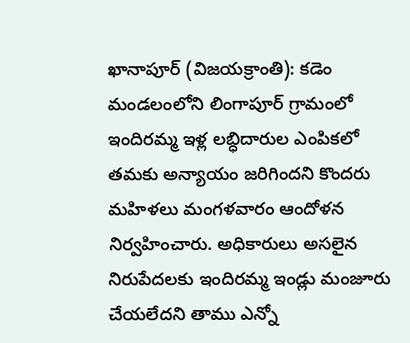ఖానాపూర్ (విజయక్రాంతి): కడెం మండలంలోని లింగాపూర్ గ్రామంలో ఇందిరమ్మ ఇళ్ల లబ్ధిదారుల ఎంపికలో తమకు అన్యాయం జరిగిందని కొందరు మహిళలు మంగళవారం ఆందోళన నిర్వహించారు. అధికారులు అసలైన నిరుపేదలకు ఇందిరమ్మ ఇండ్లు మంజూరు చేయలేదని తాము ఎన్నో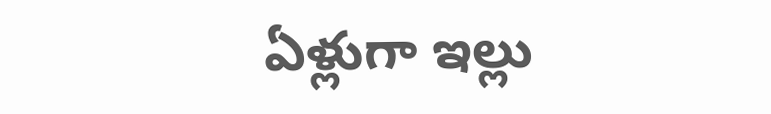ఏళ్లుగా ఇల్లు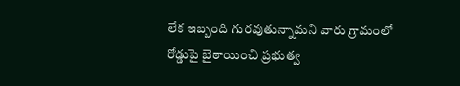లేక ఇబ్బంది గురవుతున్నామని వారు గ్రామంలో రోడ్డుపై బైఠాయించి ప్రభుత్వ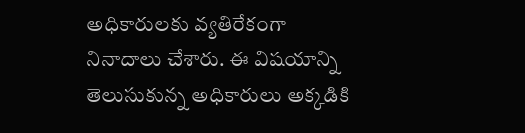అధికారులకు వ్యతిరేకంగా నినాదాలు చేశారు. ఈ విషయాన్ని తెలుసుకున్న అధికారులు అక్కడికి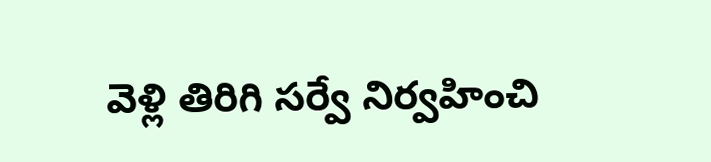వెళ్లి తిరిగి సర్వే నిర్వహించి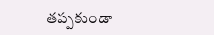తప్పకుండా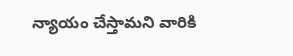న్యాయం చేస్తామని వారికి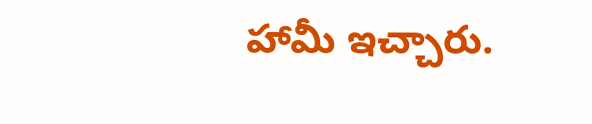హామీ ఇచ్చారు.